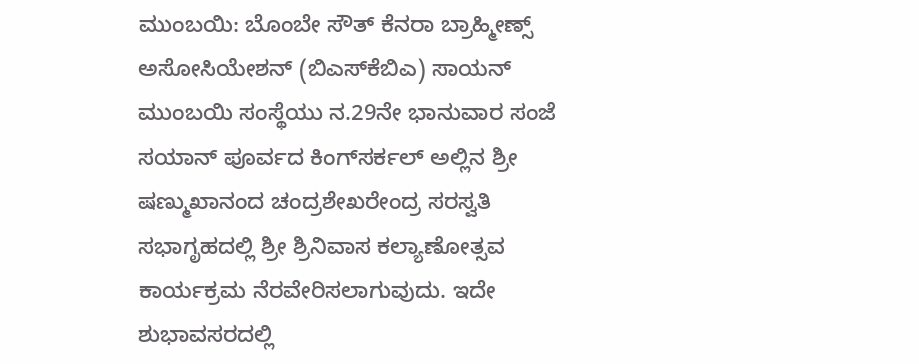ಮುಂಬಯಿ: ಬೊಂಬೇ ಸೌತ್ ಕೆನರಾ ಬ್ರಾಹ್ಮೀಣ್ಸ್ ಅಸೋಸಿಯೇಶನ್ (ಬಿಎಸ್‍ಕೆಬಿಎ) ಸಾಯನ್ ಮುಂಬಯಿ ಸಂಸ್ಥೆಯು ನ.29ನೇ ಭಾನುವಾರ ಸಂಜೆ ಸಯಾನ್ ಪೂರ್ವದ ಕಿಂಗ್‍ಸರ್ಕಲ್ ಅಲ್ಲಿನ ಶ್ರೀ ಷಣ್ಮುಖಾನಂದ ಚಂದ್ರಶೇಖರೇಂದ್ರ ಸರಸ್ವತಿ ಸಭಾಗೃಹದಲ್ಲಿ ಶ್ರೀ ಶ್ರಿನಿವಾಸ ಕಲ್ಯಾಣೋತ್ಸವ ಕಾರ್ಯಕ್ರಮ ನೆರವೇರಿಸಲಾಗುವುದು. ಇದೇ ಶುಭಾವಸರದಲ್ಲಿ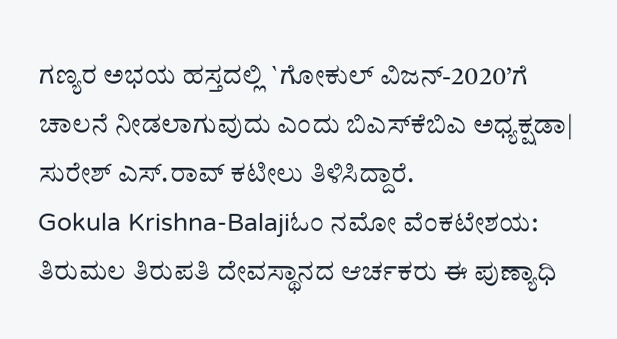ಗಣ್ಯರ ಅಭಯ ಹಸ್ತದಲ್ಲಿ `ಗೋಕುಲ್ ವಿಜನ್-2020’ಗೆ ಚಾಲನೆ ನೀಡಲಾಗುವುದು ಎಂದು ಬಿಎಸ್‍ಕೆಬಿಎ ಅಧ್ಯಕ್ಷಡಾ| ಸುರೇಶ್ ಎಸ್.ರಾವ್ ಕಟೀಲು ತಿಳಿಸಿದ್ದಾರೆ.
Gokula Krishna-Balajiಓಂ ನಮೋ ವೆಂಕಟೇಶಯ: ತಿರುಮಲ ತಿರುಪತಿ ದೇವಸ್ಥಾನದ ಆರ್ಚಕರು ಈ ಪುಣ್ಯಾಧಿ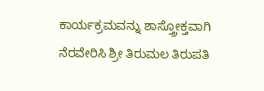ಕಾರ್ಯಕ್ರಮವನ್ನು ಶಾಸ್ತ್ರೋಕ್ತವಾಗಿ ನೆರವೇರಿಸಿ ಶ್ರೀ ತಿರುಮಲ ತಿರುಪತಿ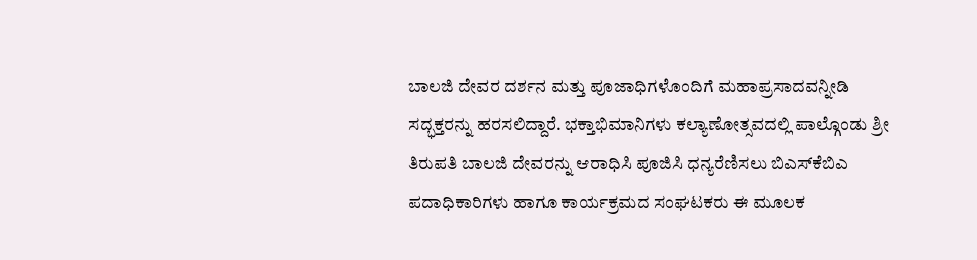ಬಾಲಜಿ ದೇವರ ದರ್ಶನ ಮತ್ತು ಪೂಜಾಧಿಗಳೊಂದಿಗೆ ಮಹಾಪ್ರಸಾದವನ್ನೀಡಿ ಸದ್ಭಕ್ತರನ್ನು ಹರಸಲಿದ್ದಾರೆ. ಭಕ್ತಾಭಿಮಾನಿಗಳು ಕಲ್ಯಾಣೋತ್ಸವದಲ್ಲಿ ಪಾಲ್ಗೊಂಡು ಶ್ರೀ ತಿರುಪತಿ ಬಾಲಜಿ ದೇವರನ್ನು ಆರಾಧಿಸಿ ಪೂಜಿಸಿ ಧನ್ಯರೆಣಿಸಲು ಬಿಎಸ್‍ಕೆಬಿಎ ಪದಾಧಿಕಾರಿಗಳು ಹಾಗೂ ಕಾರ್ಯಕ್ರಮದ ಸಂಘಟಕರು ಈ ಮೂಲಕ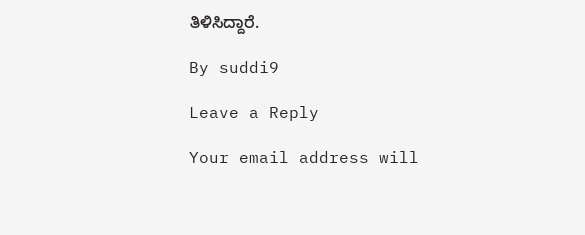ತಿಳಿಸಿದ್ದಾರೆ.

By suddi9

Leave a Reply

Your email address will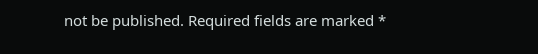not be published. Required fields are marked *